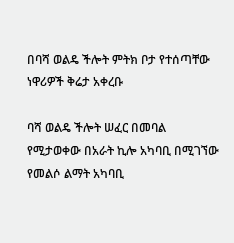በባሻ ወልዴ ችሎት ምትክ ቦታ የተሰጣቸው ነዋሪዎች ቅሬታ አቀረቡ

ባሻ ወልዴ ችሎት ሠፈር በመባል የሚታወቀው በአራት ኪሎ አካባቢ በሚገኘው የመልሶ ልማት አካባቢ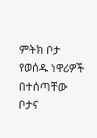ምትክ ቦታ የወሰዱ ነዋሪዎች በተሰጣቸው ቦታና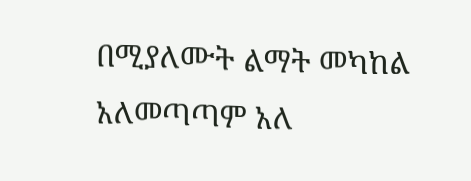በሚያለሙት ልማት መካከል አለመጣጣም አለ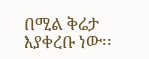በሚል ቅሬታ እያቀረቡ ነው፡፡